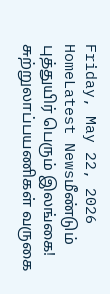Friday, May 22, 2026
HomeLatest Newsமீண்டும் புத்துயிர் பெரும் இலங்கை! சுற்றுலாப்பயணிகள் வருகை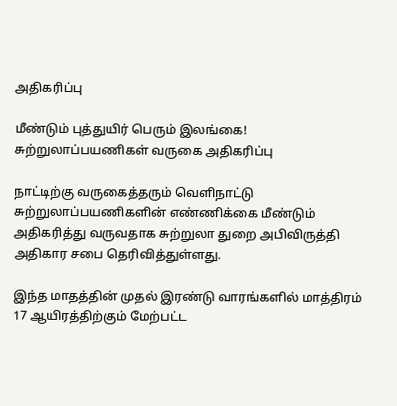அதிகரிப்பு

மீண்டும் புத்துயிர் பெரும் இலங்கை! சுற்றுலாப்பயணிகள் வருகை அதிகரிப்பு

நாட்டிற்கு வருகைத்தரும் வெளிநாட்டு சுற்றுலாப்பயணிகளின் எண்ணிக்கை மீண்டும் அதிகரித்து வருவதாக சுற்றுலா துறை அபிவிருத்தி அதிகார சபை தெரிவித்துள்ளது.

இந்த மாதத்தின் முதல் இரண்டு வாரங்களில் மாத்திரம் 17 ஆயிரத்திற்கும் மேற்பட்ட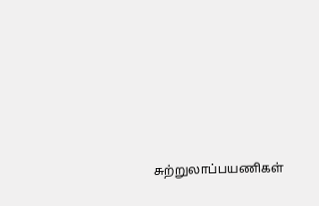சுற்றுலாப்பயணிகள்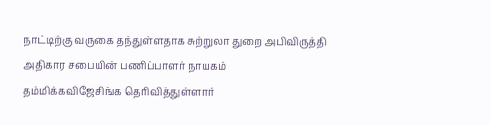நாட்டிற்கு வருகை தந்துள்ளதாக சுற்றுலா துறை அபிவிருத்தி அதிகார சபையின் பணிப்பாளர் நாயகம் தம்மிக்கவிஜேசிங்க தெரிவித்துள்ளார்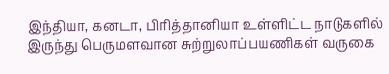இந்தியா, கனடா, பிரித்தானியா உள்ளிட்ட நாடுகளில் இருந்து பெருமளவான சுற்றுலாப்பயணிகள் வருகை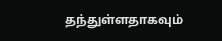தந்துள்ளதாகவும்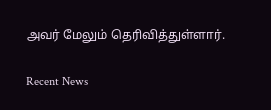அவர் மேலும் தெரிவித்துள்ளார்.

Recent News